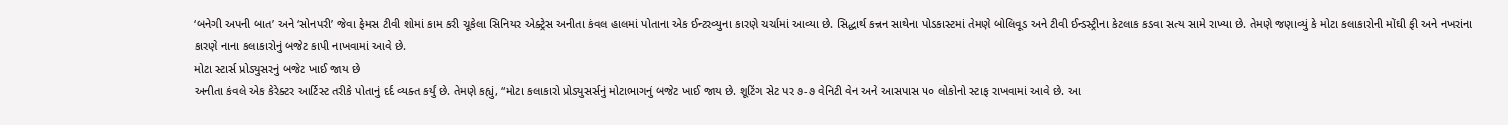‘બનેગી અપની બાત’ અને ‘સોનપરી’ જેવા ફેમસ ટીવી શોમાં કામ કરી ચૂકેલા સિનિયર એક્ટ્રેસ અનીતા કંવલ હાલમાં પોતાના એક ઈન્ટરવ્યુના કારણે ચર્ચામાં આવ્યા છે. સિદ્ધાર્થ કન્નન સાથેના પોડકાસ્ટમાં તેમણે બોલિવૂડ અને ટીવી ઈન્ડસ્ટ્રીના કેટલાક કડવા સત્ય સામે રાખ્યા છે. તેમણે જણાવ્યું કે મોટા કલાકારોની મોંઘી ફી અને નખરાંના કારણે નાના કલાકારોનું બજેટ કાપી નાખવામાં આવે છે.
મોટા સ્ટાર્સ પ્રોડ્યુસરનું બજેટ ખાઈ જાય છે
અનીતા કંવલે એક કેરેક્ટર આર્ટિસ્ટ તરીકે પોતાનું દર્દ વ્યક્ત કર્યું છે. તેમણે કહ્યું, “મોટા કલાકારો પ્રોડ્યુસર્સનું મોટાભાગનું બજેટ ખાઈ જાય છે. શૂટિંગ સેટ પર ૭-૭ વેનિટી વેન અને આસપાસ ૫૦ લોકોનો સ્ટાફ રાખવામાં આવે છે. આ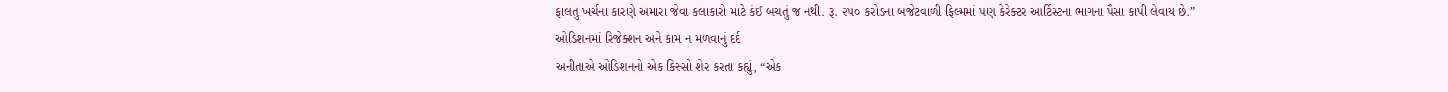ફાલતુ ખર્ચના કારણે અમારા જેવા કલાકારો માટે કંઈ બચતું જ નથી. રૂ. ૨૫૦ કરોડના બજેટવાળી ફિલ્મમાં પણ કેરેક્ટર આર્ટિસ્ટના ભાગના પૈસા કાપી લેવાય છે.”
ઓડિશનમાં રિજેક્શન અને કામ ન મળવાનું દર્દ
અનીતાએ ઓડિશનનો એક કિસ્સો શેર કરતા કહ્યું, “એક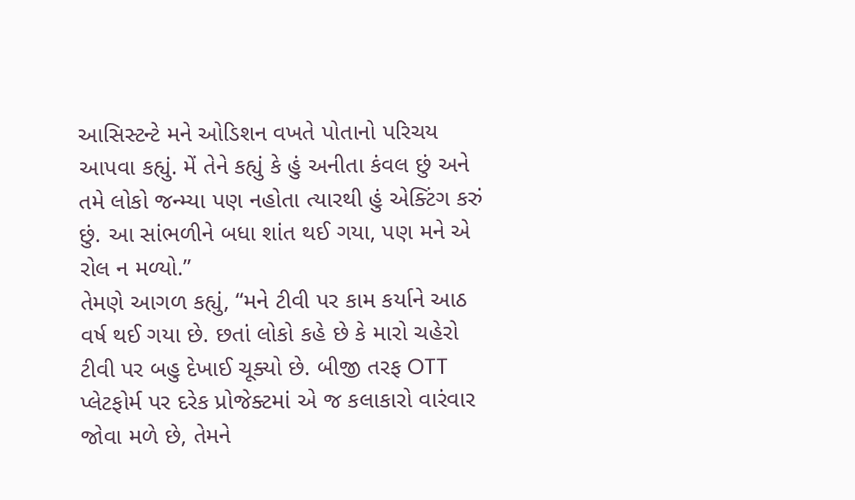આસિસ્ટન્ટે મને ઓડિશન વખતે પોતાનો પરિચય આપવા કહ્યું. મેં તેને કહ્યું કે હું અનીતા કંવલ છું અને તમે લોકો જન્મ્યા પણ નહોતા ત્યારથી હું એક્ટિંગ કરું છું. આ સાંભળીને બધા શાંત થઈ ગયા, પણ મને એ રોલ ન મળ્યો.”
તેમણે આગળ કહ્યું, “મને ટીવી પર કામ કર્યાને આઠ વર્ષ થઈ ગયા છે. છતાં લોકો કહે છે કે મારો ચહેરો ટીવી પર બહુ દેખાઈ ચૂક્યો છે. બીજી તરફ OTT પ્લેટફોર્મ પર દરેક પ્રોજેક્ટમાં એ જ કલાકારો વારંવાર જોવા મળે છે, તેમને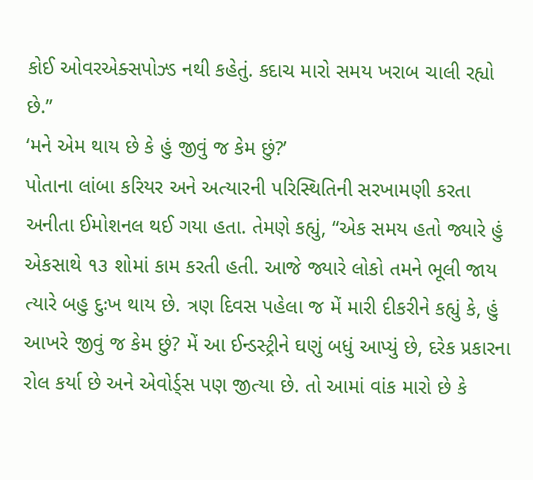કોઈ ઓવરએક્સપોઝ્ડ નથી કહેતું. કદાચ મારો સમય ખરાબ ચાલી રહ્યો છે.”
‘મને એમ થાય છે કે હું જીવું જ કેમ છું?’
પોતાના લાંબા કરિયર અને અત્યારની પરિસ્થિતિની સરખામણી કરતા અનીતા ઈમોશનલ થઈ ગયા હતા. તેમણે કહ્યું, “એક સમય હતો જ્યારે હું એકસાથે ૧૩ શોમાં કામ કરતી હતી. આજે જ્યારે લોકો તમને ભૂલી જાય ત્યારે બહુ દુઃખ થાય છે. ત્રણ દિવસ પહેલા જ મેં મારી દીકરીને કહ્યું કે, હું આખરે જીવું જ કેમ છું? મેં આ ઈન્ડસ્ટ્રીને ઘણું બધું આપ્યું છે, દરેક પ્રકારના રોલ કર્યા છે અને એવોર્ડ્સ પણ જીત્યા છે. તો આમાં વાંક મારો છે કે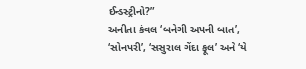ઈન્ડસ્ટ્રીનો?”
અનીતા કંવલ ‘બનેગી અપની બાત’, ‘સોનપરી’, ‘સસુરાલ ગેંદા ફૂલ’ અને ‘યે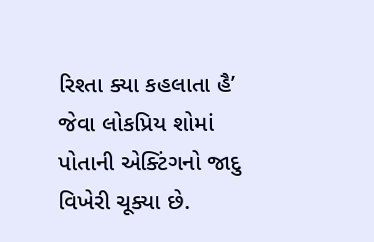રિશ્તા ક્યા કહલાતા હૈ’ જેવા લોકપ્રિય શોમાં પોતાની એક્ટિંગનો જાદુ વિખેરી ચૂક્યા છે.